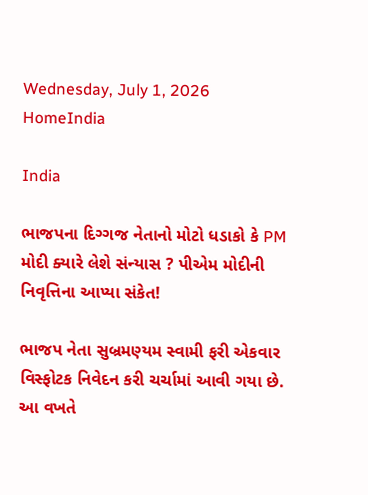Wednesday, July 1, 2026
HomeIndia

India

ભાજપના દિગ્ગજ નેતાનો મોટો ધડાકો કે PM મોદી ક્યારે લેશે સંન્યાસ ? પીએમ મોદીની નિવૃત્તિના આપ્યા સંકેત!

ભાજપ નેતા સુબ્રમણ્યમ સ્વામી ફરી એકવાર વિસ્ફોટક નિવેદન કરી ચર્ચામાં આવી ગયા છે. આ વખતે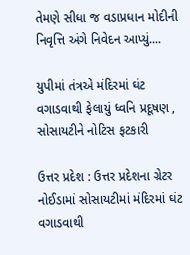તેમણે સીધા જ વડાપ્રધાન મોદીની નિવૃત્તિ અંગે નિવેદન આપ્યું....

યુપીમાં તંત્રએ મંદિરમાં ઘંટ વગાડવાથી ફેલાયું ધ્વનિ પ્રદૂષણ , સોસાયટીને નોટિસ ફટકારી

ઉત્તર પ્રદેશ : ઉત્તર પ્રદેશના ગ્રેટર નોઈડામાં સોસાયટીમાં મંદિરમાં ઘંટ વગાડવાથી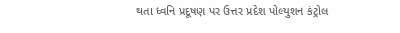થતા ધ્વનિ પ્રદૂષણ પર ઉત્તર પ્રદેશ પોલ્યુશન કંટ્રોલ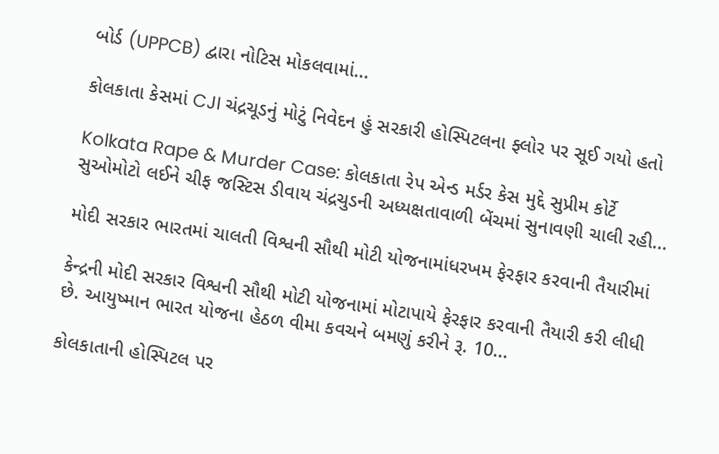બોર્ડ (UPPCB) દ્વારા નોટિસ મોકલવામાં...

કોલકાતા કેસમાં CJI ચંદ્રચૂડનું મોટું નિવેદન હું સરકારી હોસ્પિટલના ફ્લોર પર સૂઈ ગયો હતો

Kolkata Rape & Murder Case: કોલકાતા રેપ એન્ડ મર્ડર કેસ મુદ્દે સુપ્રીમ કોર્ટે સુઓમોટો લઈને ચીફ જસ્ટિસ ડીવાય ચંદ્રચુડની અધ્યક્ષતાવાળી બેંચમાં સુનાવણી ચાલી રહી...

મોદી સરકાર ભારતમાં ચાલતી વિશ્વની સૌથી મોટી યોજનામાંધરખમ ફેરફાર કરવાની તૈયારીમાં

કેન્દ્રની મોદી સરકાર વિશ્વની સૌથી મોટી યોજનામાં મોટાપાયે ફેરફાર કરવાની તૈયારી કરી લીધી છે. આયુષ્માન ભારત યોજના હેઠળ વીમા કવચને બમણું કરીને રૂ. 10...

કોલકાતાની હોસ્પિટલ પર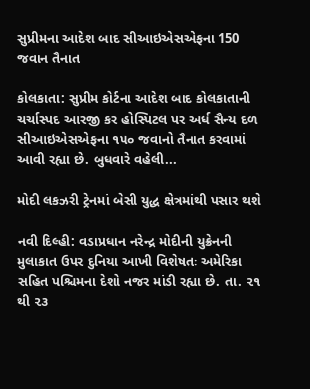સુપ્રીમના આદેશ બાદ સીઆઇએસએફના 150 જવાન તૈનાત

કોલકાતા: સુપ્રીમ કોર્ટના આદેશ બાદ કોલકાતાની ચર્ચાસ્પદ આરજી કર હોસ્પિટલ પર અર્ધ સૈન્ય દળ સીઆઇએસએફના ૧૫૦ જવાનો તૈનાત કરવામાં આવી રહ્યા છે. બુધવારે વહેલી...

મોદી લકઝરી ટ્રેનમાં બેસી યુદ્ધ ક્ષેત્રમાંથી પસાર થશે

નવી દિલ્હી: વડાપ્રધાન નરેન્દ્ર મોદીની યુક્રેનની મુલાકાત ઉપર દુનિયા આખી વિશેષતઃ અમેરિકા સહિત પશ્ચિમના દેશો નજર માંડી રહ્યા છે. તા. ૨૧ થી ૨૩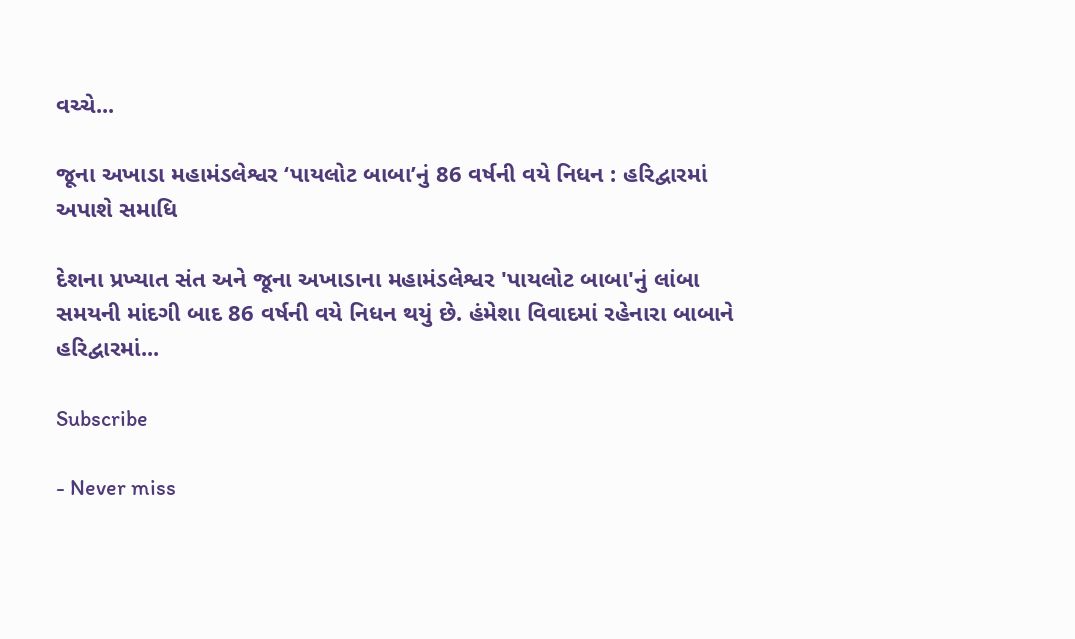વચ્ચે...

જૂના અખાડા મહામંડલેશ્વર ‘પાયલોટ બાબા’નું 86 વર્ષની વયે નિધન : હરિદ્વારમાં અપાશે સમાધિ

દેશના પ્રખ્યાત સંત અને જૂના અખાડાના મહામંડલેશ્વર 'પાયલોટ બાબા'નું લાંબા સમયની માંદગી બાદ 86 વર્ષની વયે નિધન થયું છે. હંમેશા વિવાદમાં રહેનારા બાબાને હરિદ્વારમાં...

Subscribe

- Never miss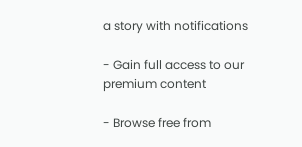a story with notifications

- Gain full access to our premium content

- Browse free from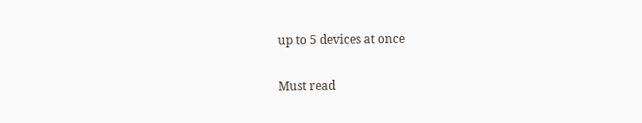up to 5 devices at once

Must read